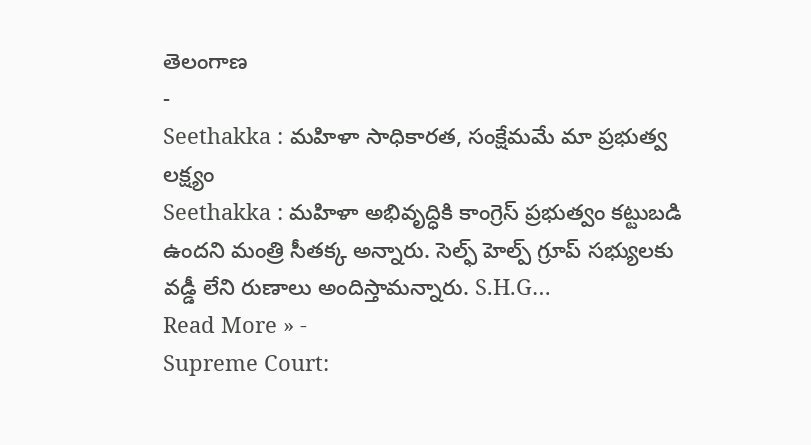తెలంగాణ
-
Seethakka : మహిళా సాధికారత, సంక్షేమమే మా ప్రభుత్వ లక్ష్యం
Seethakka : మహిళా అభివృద్ధికి కాంగ్రెస్ ప్రభుత్వం కట్టుబడి ఉందని మంత్రి సీతక్క అన్నారు. సెల్ఫ్ హెల్ప్ గ్రూప్ సభ్యులకు వడ్డీ లేని రుణాలు అందిస్తామన్నారు. S.H.G…
Read More » -
Supreme Court: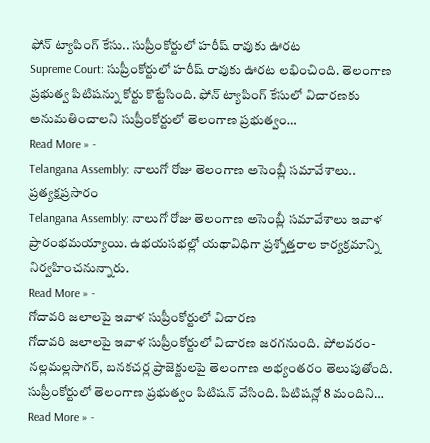ఫోన్ ట్యాపింగ్ కేసు.. సుప్రీంకోర్టులో హరీష్ రావుకు ఊరట
Supreme Court: సుప్రీంకోర్టులో హరీష్ రావుకు ఊరట లభించింది. తెలంగాణ ప్రభుత్వ పిటిషన్ను కోర్టు కొట్టేసింది. ఫోన్ ట్యాపింగ్ కేసులో విచారణకు అనుమతించాలని సుప్రీంకోర్టులో తెలంగాణ ప్రభుత్వం…
Read More » -
Telangana Assembly: నాలుగో రోజు తెలంగాణ అసెంబ్లీ సమావేశాలు.. ప్రత్యక్షప్రసారం
Telangana Assembly: నాలుగో రోజు తెలంగాణ అసెంబ్లీ సమావేశాలు ఇవాళ ప్రారంభమయ్యాయి. ఉభయసభల్లో యథావిధిగా ప్రశ్నోత్తరాల కార్యక్రమాన్ని నిర్వహించనున్నారు.
Read More » -
గోదావరి జలాలపై ఇవాళ సుప్రీంకోర్టులో విచారణ
గోదావరి జలాలపై ఇవాళ సుప్రీంకోర్టులో విచారణ జరగనుంది. పోలవరం-నల్లమల్లసాగర్, బనకచర్ల ప్రాజెక్టులపై తెలంగాణ అభ్యంతరం తెలుపుతోంది. సుప్రీంకోర్టులో తెలంగాణ ప్రభుత్వం పిటిషన్ వేసింది. పిటిషన్లో 8 మందిని…
Read More » -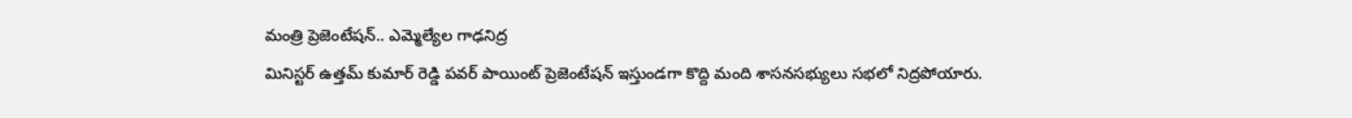మంత్రి ప్రెజెంటేషన్.. ఎమ్మెల్యేల గాఢనిద్ర
మినిస్టర్ ఉత్తమ్ కుమార్ రెడ్డి పవర్ పాయింట్ ప్రెజెంటేషన్ ఇస్తుండగా కొద్ది మంది శాసనసభ్యులు సభలో నిద్రపోయారు.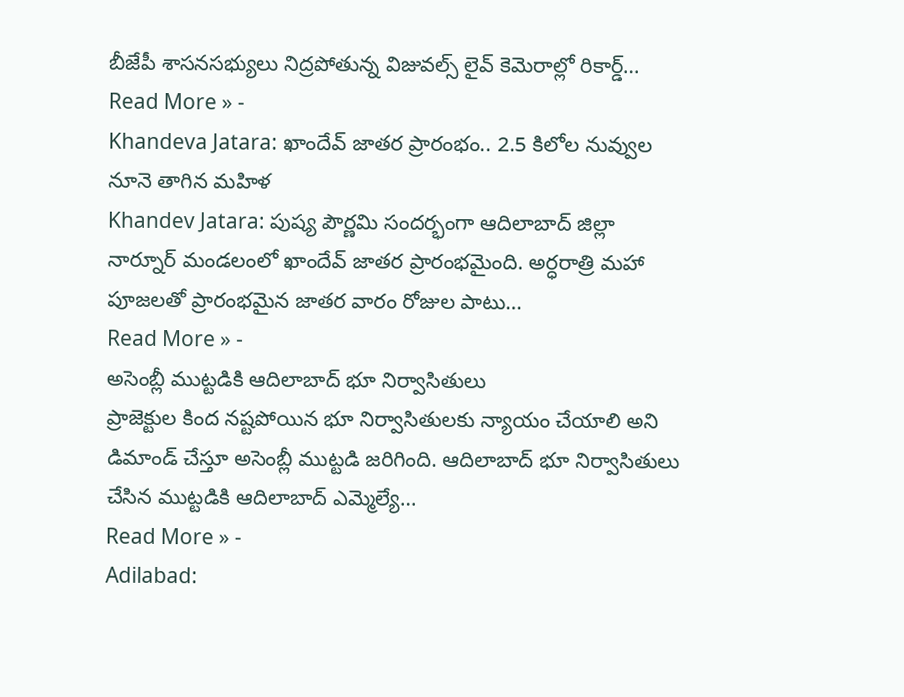బీజేపీ శాసనసభ్యులు నిద్రపోతున్న విజువల్స్ లైవ్ కెమెరాల్లో రికార్డ్…
Read More » -
Khandeva Jatara: ఖాందేవ్ జాతర ప్రారంభం.. 2.5 కిలోల నువ్వుల నూనె తాగిన మహిళ
Khandev Jatara: పుష్య పౌర్ణమి సందర్భంగా ఆదిలాబాద్ జిల్లా నార్నూర్ మండలంలో ఖాందేవ్ జాతర ప్రారంభమైంది. అర్ధరాత్రి మహా పూజలతో ప్రారంభమైన జాతర వారం రోజుల పాటు…
Read More » -
అసెంబ్లీ ముట్టడికి ఆదిలాబాద్ భూ నిర్వాసితులు
ప్రాజెక్టుల కింద నష్టపోయిన భూ నిర్వాసితులకు న్యాయం చేయాలి అని డిమాండ్ చేస్తూ అసెంబ్లీ ముట్టడి జరిగింది. ఆదిలాబాద్ భూ నిర్వాసితులు చేసిన ముట్టడికి ఆదిలాబాద్ ఎమ్మెల్యే…
Read More » -
Adilabad: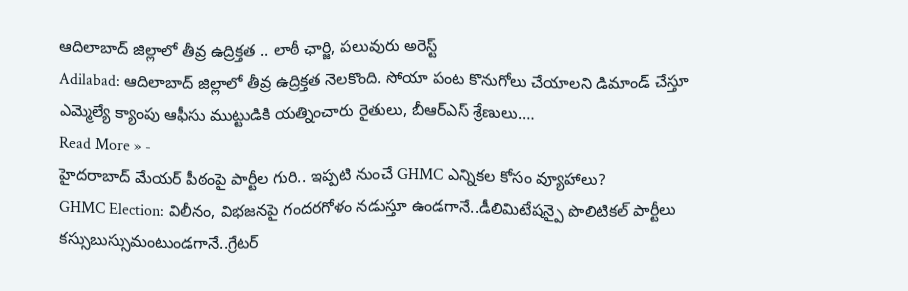ఆదిలాబాద్ జిల్లాలో తీవ్ర ఉద్రిక్తత .. లాఠీ ఛార్జి, పలువురు అరెస్ట్
Adilabad: ఆదిలాబాద్ జిల్లాలో తీవ్ర ఉద్రిక్తత నెలకొంది. సోయా పంట కొనుగోలు చేయాలని డిమాండ్ చేస్తూ ఎమ్మెల్యే క్యాంపు ఆఫీసు ముట్టుడికి యత్నించారు రైతులు, బీఆర్ఎస్ శ్రేణులు.…
Read More » -
హైదరాబాద్ మేయర్ పీఠంపై పార్టీల గురి.. ఇప్పటి నుంచే GHMC ఎన్నికల కోసం వ్యూహాలు?
GHMC Election: విలీనం, విభజనపై గందరగోళం నడుస్తూ ఉండగానే..డీలిమిటేషన్పై పొలిటికల్ పార్టీలు కస్సుబుస్సుమంటుండగానే..గ్రేటర్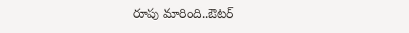రూపు మారింది..ఔటర్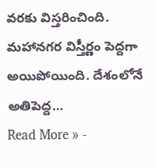వరకు విస్తరించింది. మహానగర విస్తీర్ణం పెద్దగా అయిపోయింది. దేశంలోనే అతిపెద్ద…
Read More » -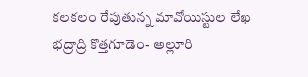కలకలం రేపుతున్న మావోయిస్టుల లేఖ
భద్రాద్రి కొత్తగూడెం- అల్లూరి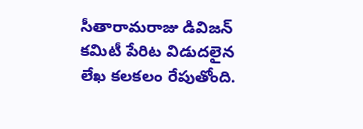సీతారామరాజు డివిజన్ కమిటీ పేరిట విడుదలైన లేఖ కలకలం రేపుతోంది.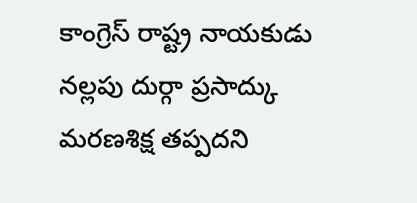కాంగ్రెస్ రాష్ట్ర నాయకుడు నల్లపు దుర్గా ప్రసాద్కు మరణశిక్ష తప్పదని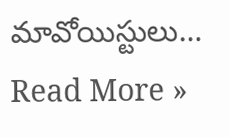మావోయిస్టులు…
Read More »